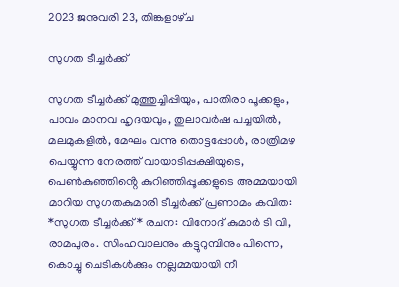2023 ജനുവരി 23, തിങ്കളാഴ്‌ച

സുഗത ടീച്ചർക്ക്

സുഗത ടീച്ചർക്ക് മുത്തുച്ചിപ്പിയും, പാതിരാ പൂക്കളും, പാവം മാനവ ഹൃദയവും, തുലാവർഷ പച്ചയിൽ, മലമുകളിൽ, മേഘം വന്നു തൊട്ടപ്പോൾ, രാത്രിമഴ പെയ്യുന്ന നേരത്ത് വായാടിപ്പക്ഷിയുടെ, പെൺകുഞ്ഞിൻ്റെ കുറിഞ്ഞിപ്പൂക്കളുടെ അമ്മയായി മാറിയ സുഗതകുമാരി ടീച്ചർക്ക് പ്രണാമം കവിത: *സുഗത ടീച്ചർക്ക്* രചന: വിനോദ് കുമാർ ടി വി, രാമപുരം. സിംഹവാലനും കട്ടുറുമ്പിനും പിന്നെ, കൊച്ചു ചെടികൾക്കും നല്ലമ്മയായി നീ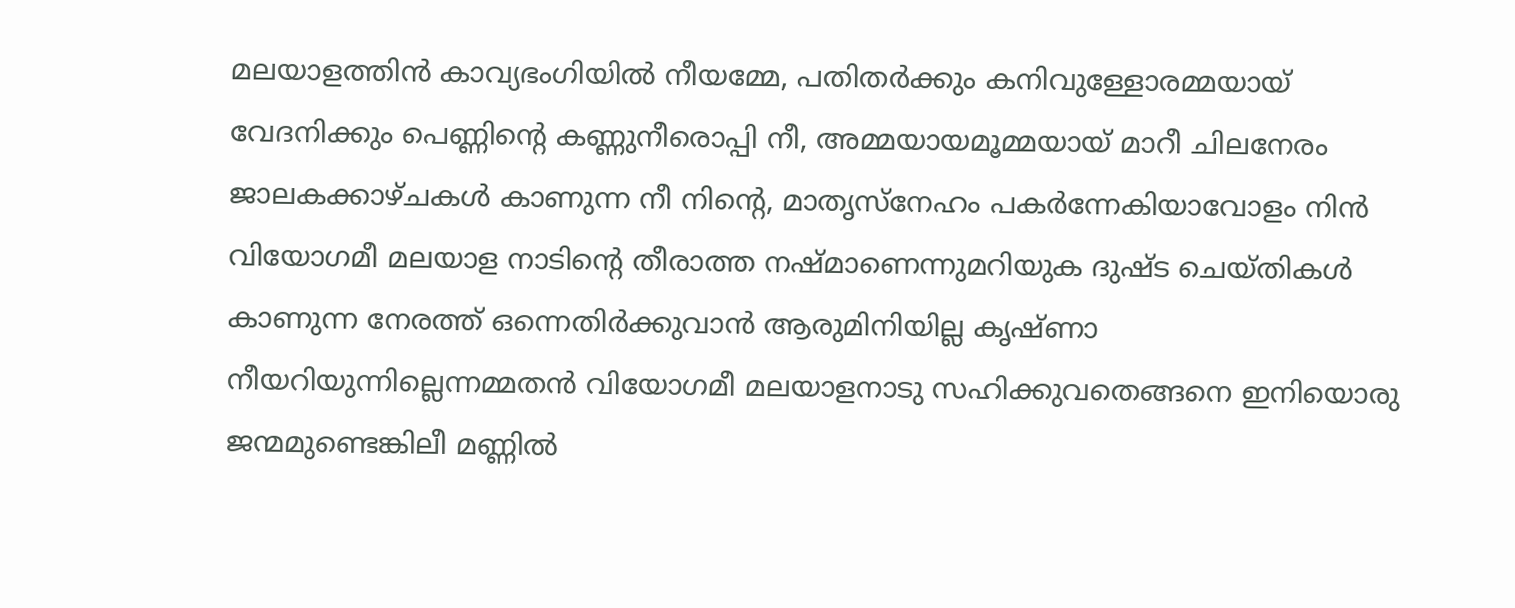മലയാളത്തിൻ കാവ്യഭംഗിയിൽ നീയമ്മേ, പതിതർക്കും കനിവുള്ളോരമ്മയായ് വേദനിക്കും പെണ്ണിൻ്റെ കണ്ണുനീരൊപ്പി നീ, അമ്മയായമൂമ്മയായ് മാറീ ചിലനേരം ജാലകക്കാഴ്ചകൾ കാണുന്ന നീ നിൻ്റെ, മാതൃസ്നേഹം പകർന്നേകിയാവോളം നിൻ വിയോഗമീ മലയാള നാടിൻ്റെ തീരാത്ത നഷ്മാണെന്നുമറിയുക ദുഷ്ട ചെയ്തികൾ കാണുന്ന നേരത്ത് ഒന്നെതിർക്കുവാൻ ആരുമിനിയില്ല കൃഷ്ണാ നീയറിയുന്നില്ലെന്നമ്മതൻ വിയോഗമീ മലയാളനാടു സഹിക്കുവതെങ്ങനെ ഇനിയൊരു ജന്മമുണ്ടെങ്കിലീ മണ്ണിൽ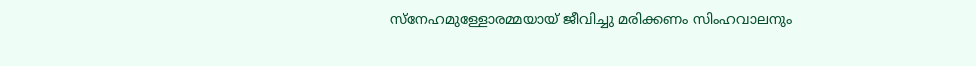സ്നേഹമുള്ളോരമ്മയായ് ജീവിച്ചു മരിക്കണം സിംഹവാലനും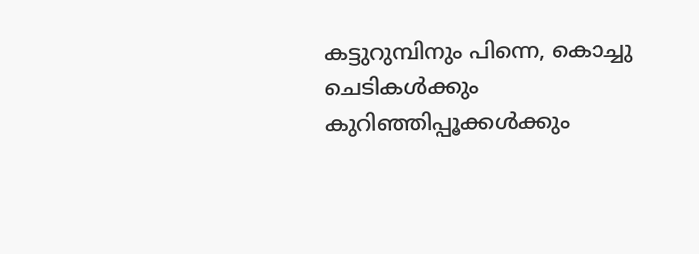കട്ടുറുമ്പിനും പിന്നെ, കൊച്ചു ചെടികൾക്കും കുറിഞ്ഞിപ്പൂക്കൾക്കും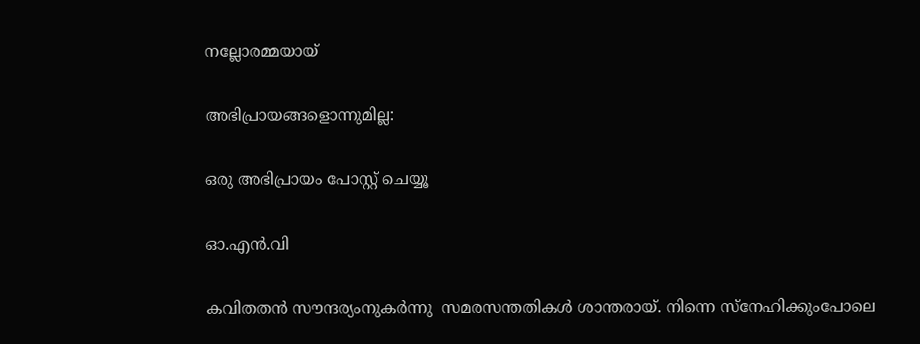നല്ലോരമ്മയായ്

അഭിപ്രായങ്ങളൊന്നുമില്ല:

ഒരു അഭിപ്രായം പോസ്റ്റ് ചെയ്യൂ

ഓ.എൻ.വി

കവിതതൻ സൗന്ദര്യംനുകർന്നു  സമരസന്തതികൾ ശാന്തരായ്. നിന്നെ സ്നേഹിക്കുംപോലെ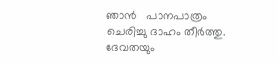ഞാൻ   പാനപാത്രം ചെരിച്ചു ദാഹം തീർത്തു. ദേവതയും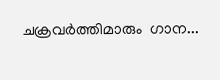ചക്രവർത്തിമാരും‍  ഗാന...